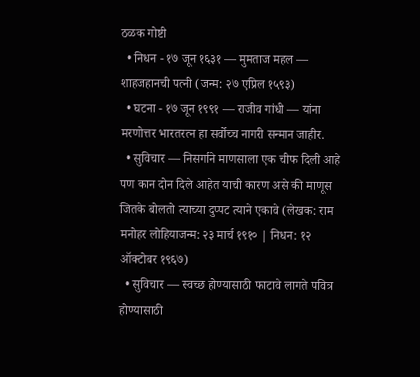ठळक गोष्टी
  • निधन - १७ जून १६३१ — मुमताज महल — शाहजहानची पत्नी (जन्म: २७ एप्रिल १५९३)
  • घटना - १७ जून १९९१ — राजीव गांधी — यांना मरणोत्तर भारतरत्न हा सर्वोच्च नागरी सन्मान जाहीर.
  • सुविचार — निसर्गाने माणसाला एक चीफ दिली आहे पण कान दोन दिले आहेत याची कारण असे की माणूस जितके बोलतो त्याच्या दुप्पट त्याने एकावे (लेखक: राम मनोहर लोहियाजन्म: २३ मार्च १९१० | निधन: १२ ऑक्टोबर १९६७)
  • सुविचार — स्वच्छ होण्यासाठी फाटावे लागते पवित्र होण्यासाठी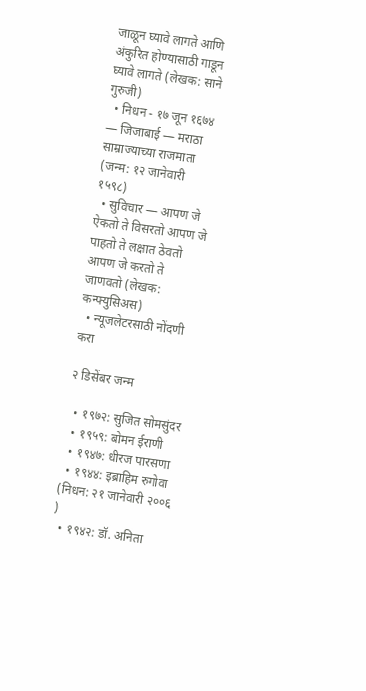जाळून घ्यावे लागते आणि अंकुरित होण्यासाठी गाडून घ्यावे लागते (लेखक: साने गुरुजी)
  • निधन - १७ जून १६७४ — जिजाबाई — मराठा साम्राज्याच्या राजमाता (जन्म: १२ जानेवारी १५९८)
  • सुविचार — आपण जे ऐकतो ते विसरतो आपण जे पाहतो ते लक्षात ठेवतो आपण जे करतो ते जाणवतो (लेखक: कन्फ्युसिअस)
  • न्यूजलेटरसाठी नोंदणी करा

२ डिसेंबर जन्म

  • १९७२: सुजित सोमसुंदर
  • १९५९: बोमन ईराणी
  • १९४७: धीरज पारसणा
  • १९४४: इब्राहिम रुगोवा (निधन: २१ जानेवारी २००६ )
  • १९४२: डॉ. अनिता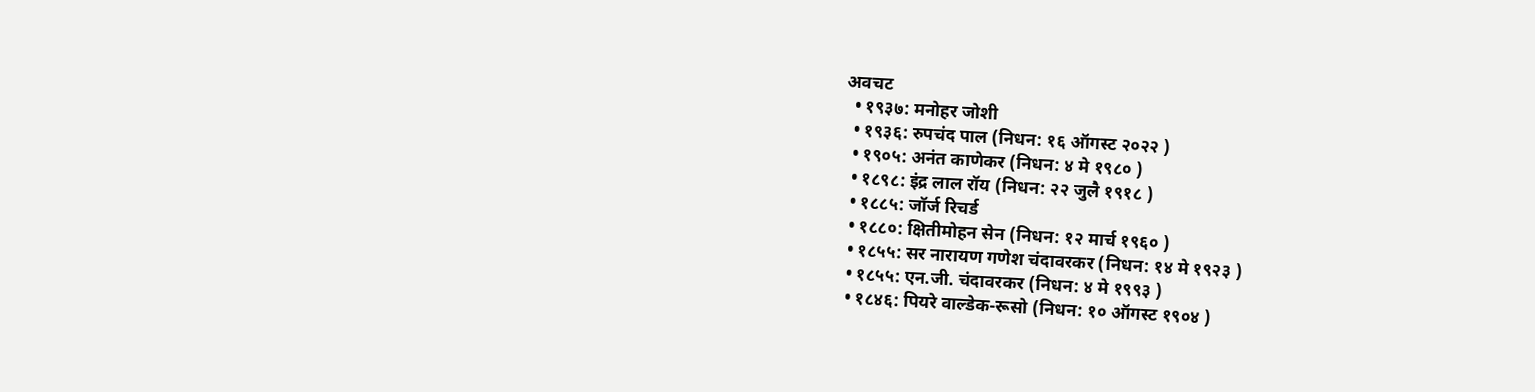अवचट
  • १९३७: मनोहर जोशी
  • १९३६: रुपचंद पाल (निधन: १६ ऑगस्ट २०२२ )
  • १९०५: अनंत काणेकर (निधन: ४ मे १९८० )
  • १८९८: इंद्र लाल रॉय (निधन: २२ जुलै १९१८ )
  • १८८५: जॉर्ज रिचर्ड
  • १८८०: क्षितीमोहन सेन (निधन: १२ मार्च १९६० )
  • १८५५: सर नारायण गणेश चंदावरकर (निधन: १४ मे १९२३ )
  • १८५५: एन.जी. चंदावरकर (निधन: ४ मे १९९३ )
  • १८४६: पियरे वाल्डेक-रूसो (निधन: १० ऑगस्ट १९०४ )